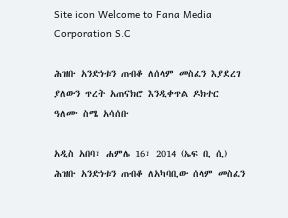Site icon Welcome to Fana Media Corporation S.C

ሕዝቡ አንድነቱን ጠብቆ ለሰላም መስፈን እያደረገ ያለውን ጥረት አጠናክሮ እንዲቀጥል ዶክተር ዓለሙ ስሜ አሳሰቡ

አዲስ አበባ፣ ሐምሌ 16፣ 2014 (ኤፍ ቢ ሲ) ሕዝቡ አንድነቱን ጠብቆ ለአካባቢው ሰላም መስፈን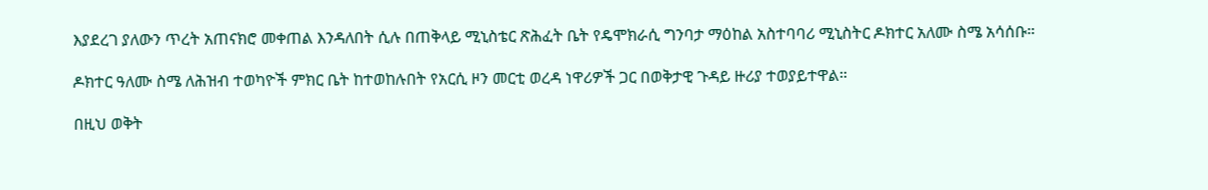እያደረገ ያለውን ጥረት አጠናክሮ መቀጠል እንዳለበት ሲሉ በጠቅላይ ሚኒስቴር ጽሕፈት ቤት የዴሞክራሲ ግንባታ ማዕከል አስተባባሪ ሚኒስትር ዶክተር አለሙ ስሜ አሳሰቡ።

ዶክተር ዓለሙ ስሜ ለሕዝብ ተወካዮች ምክር ቤት ከተወከሉበት የአርሲ ዞን መርቲ ወረዳ ነዋሪዎች ጋር በወቅታዊ ጉዳይ ዙሪያ ተወያይተዋል።

በዚህ ወቅት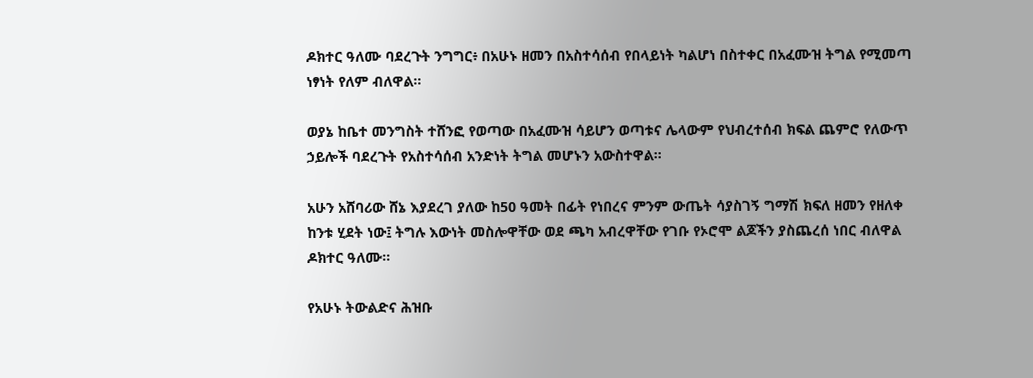ዶክተር ዓለሙ ባደረጉት ንግግር፥ በአሁኑ ዘመን በአስተሳሰብ የበላይነት ካልሆነ በስተቀር በአፈሙዝ ትግል የሚመጣ ነፃነት የለም ብለዋል።

ወያኔ ከቤተ መንግስት ተሸንፎ የወጣው በአፈሙዝ ሳይሆን ወጣቱና ሌላውም የህብረተሰብ ክፍል ጨምሮ የለውጥ ኃይሎች ባደረጉት የአስተሳሰብ አንድነት ትግል መሆኑን አውስተዋል።

አሁን አሸባሪው ሸኔ እያደረገ ያለው ከ50 ዓመት በፊት የነበረና ምንም ውጤት ሳያስገኝ ግማሽ ክፍለ ዘመን የዘለቀ ከንቱ ሂደት ነው፤ ትግሉ እውነት መስሎዋቸው ወደ ጫካ አብረዋቸው የገቡ የኦሮሞ ልጆችን ያስጨረሰ ነበር ብለዋል ዶክተር ዓለሙ።

የአሁኑ ትውልድና ሕዝቡ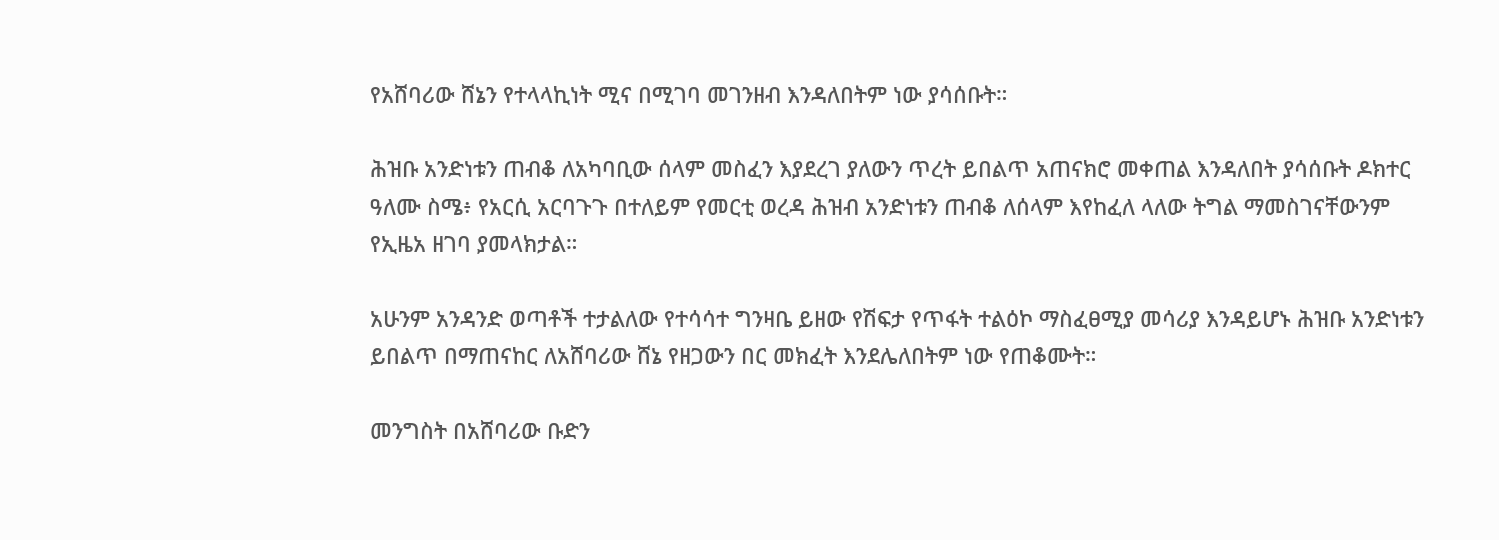የአሸባሪው ሸኔን የተላላኪነት ሚና በሚገባ መገንዘብ እንዳለበትም ነው ያሳሰቡት።

ሕዝቡ አንድነቱን ጠብቆ ለአካባቢው ሰላም መስፈን እያደረገ ያለውን ጥረት ይበልጥ አጠናክሮ መቀጠል እንዳለበት ያሳሰቡት ዶክተር ዓለሙ ስሜ፥ የአርሲ አርባጉጉ በተለይም የመርቲ ወረዳ ሕዝብ አንድነቱን ጠብቆ ለሰላም እየከፈለ ላለው ትግል ማመስገናቸውንም የኢዜአ ዘገባ ያመላክታል።

አሁንም አንዳንድ ወጣቶች ተታልለው የተሳሳተ ግንዛቤ ይዘው የሽፍታ የጥፋት ተልዕኮ ማስፈፀሚያ መሳሪያ እንዳይሆኑ ሕዝቡ አንድነቱን ይበልጥ በማጠናከር ለአሸባሪው ሸኔ የዘጋውን በር መክፈት እንደሌለበትም ነው የጠቆሙት።

መንግስት በአሸባሪው ቡድን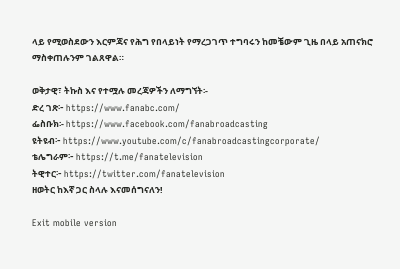ላይ የሚወስደውን እርምጃና የሕግ የበላይነት የማረጋገጥ ተግባሩን ከመቼውም ጊዜ በላይ አጠናክሮ ማስቀጠሉንም ገልጸዋል።

ወቅታዊ፣ ትኩስ እና የተሟሉ መረጃዎችን ለማግኘት፡-
ድረ ገጽ፦ https://www.fanabc.com/
ፌስቡክ፡- https://www.facebook.com/fanabroadcasting
ዩትዩብ፦ https://www.youtube.com/c/fanabroadcastingcorporate/
ቴሌግራም፦ https://t.me/fanatelevision
ትዊተር፦ https://twitter.com/fanatelevision
ዘወትር ከእኛ ጋር ስላሉ እናመሰግናለን!

Exit mobile version